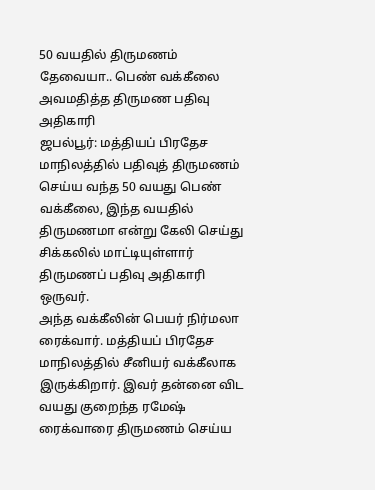50 வயதில் திருமணம் தேவையா.. பெண் வக்கீலை அவமதித்த திருமண பதிவு அதிகாரி
ஜபல்பூர்: மத்தியப் பிரதேச மாநிலத்தில் பதிவுத் திருமணம் செய்ய வந்த 50 வயது பெண் வக்கீலை, இந்த வயதில் திருமணமா என்று கேலி செய்து சிக்கலில் மாட்டியுள்ளார் திருமணப் பதிவு அதிகாரி ஒருவர்.
அந்த வக்கீலின் பெயர் நிர்மலா ரைக்வார். மத்தியப் பிரதேச மாநிலத்தில் சீனியர் வக்கீலாக இருக்கிறார். இவர் தன்னை விட வயது குறைந்த ரமேஷ் ரைக்வாரை திருமணம் செய்ய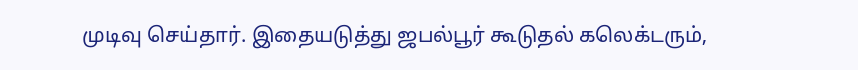முடிவு செய்தார். இதையடுத்து ஜபல்பூர் கூடுதல் கலெக்டரும்,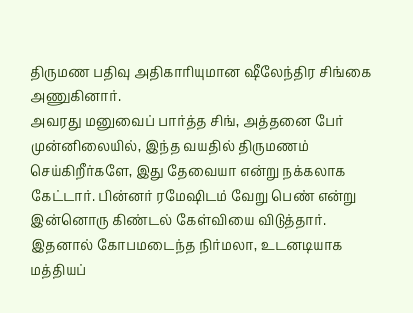திருமண பதிவு அதிகாரியுமான ஷீலேந்திர சிங்கை அணுகினார்.
அவரது மனுவைப் பார்த்த சிங், அத்தனை பேர் முன்னிலையில், இந்த வயதில் திருமணம் செய்கிறீர்களே, இது தேவையா என்று நக்கலாக கேட்டார். பின்னர் ரமேஷிடம் வேறு பெண் என்று இன்னொரு கிண்டல் கேள்வியை விடுத்தார்.
இதனால் கோபமடைந்த நிர்மலா, உடனடியாக மத்தியப்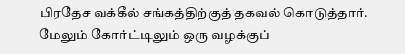பிரதேச வக்கீல் சங்கத்திற்குத் தகவல் கொடுத்தார். மேலும் கோர்ட்டிலும் ஒரு வழக்குப்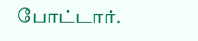போட்டார்.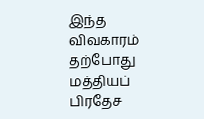இந்த விவகாரம் தற்போது மத்தியப் பிரதேச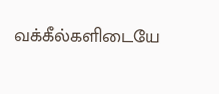வக்கீல்களிடையே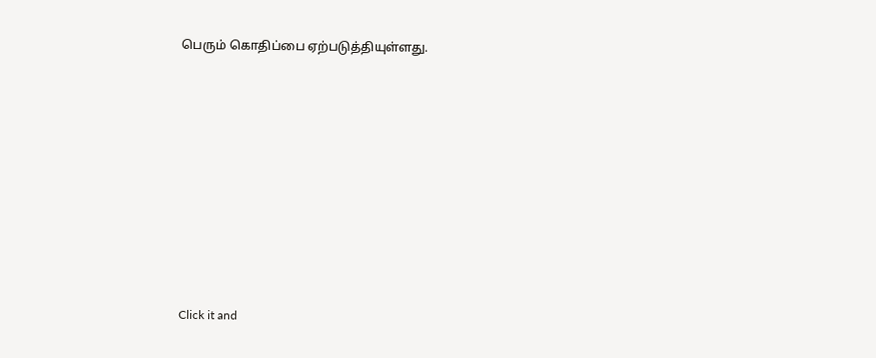பெரும் கொதிப்பை ஏற்படுத்தியுள்ளது.












Click it and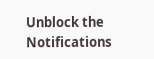Unblock the Notifications